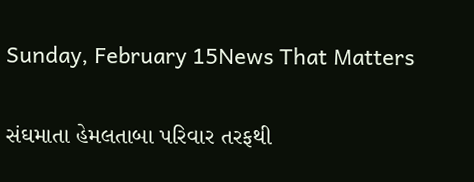Sunday, February 15News That Matters

સંઘમાતા હેમલતાબા પરિવાર તરફથી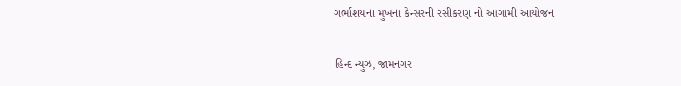ગર્ભાશયના મુખના કેન્સરની રસીકરણ નો આગામી આયોજન

હિન્દ ન્યુઝ, જામનગર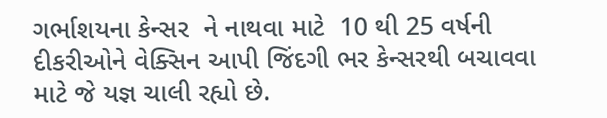ગર્ભાશયના કેન્સર  ને નાથવા માટે  10 થી 25 વર્ષની દીકરીઓને વેક્સિન આપી જિંદગી ભર કેન્સરથી બચાવવા માટે જે યજ્ઞ ચાલી રહ્યો છે.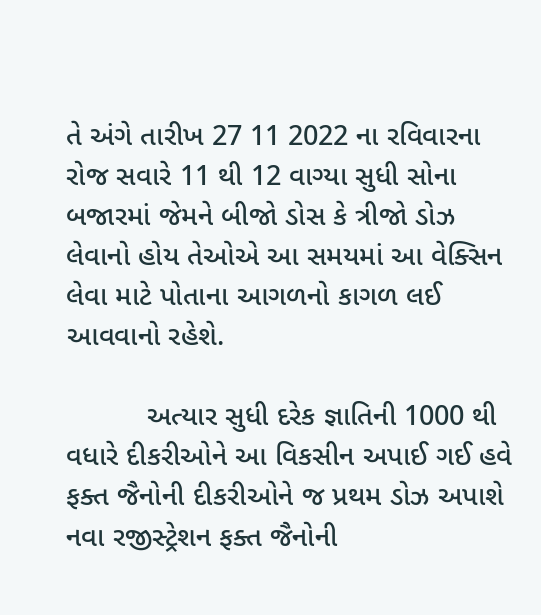તે અંગે તારીખ 27 11 2022 ના રવિવારના રોજ સવારે 11 થી 12 વાગ્યા સુધી સોના બજારમાં જેમને બીજો ડોસ કે ત્રીજો ડોઝ લેવાનો હોય તેઓએ આ સમયમાં આ વેક્સિન લેવા માટે પોતાના આગળનો કાગળ લઈ આવવાનો રહેશે.

          અત્યાર સુધી દરેક જ્ઞાતિની 1000 થી વધારે દીકરીઓને આ વિકસીન અપાઈ ગઈ હવે ફક્ત જૈનોની દીકરીઓને જ પ્રથમ ડોઝ અપાશે નવા રજીસ્ટ્રેશન ફક્ત જૈનોની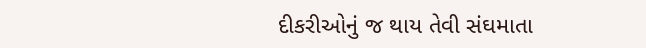દીકરીઓનું જ થાય તેવી સંઘમાતા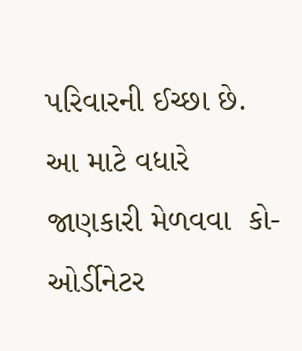પરિવારની ઈચ્છા છે. આ માટે વધારે જાણકારી મેળવવા  કો-ઓર્ડીનેટર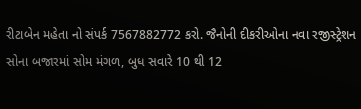રીટાબેન મહેતા નો સંપર્ક 7567882772 કરો. જૈનોની દીકરીઓના નવા રજીસ્ટ્રેશન સોના બજારમાં સોમ મંગળ, બુધ સવારે 10 થી 12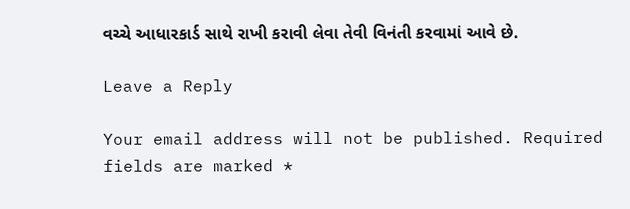વચ્ચે આધારકાર્ડ સાથે રાખી કરાવી લેવા તેવી વિનંતી કરવામાં આવે છે.

Leave a Reply

Your email address will not be published. Required fields are marked *